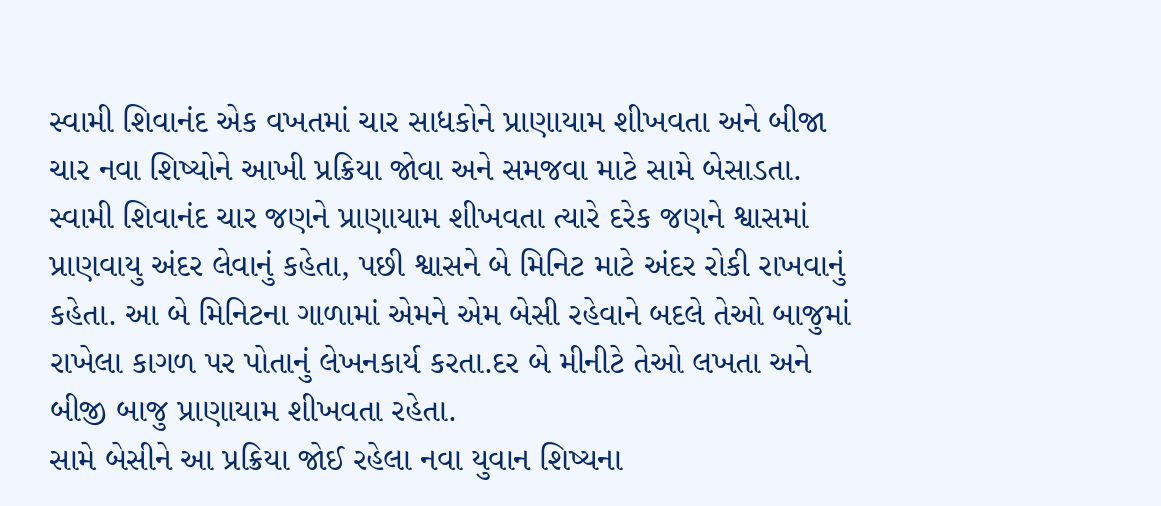સ્વામી શિવાનંદ એક વખતમાં ચાર સાધકોને પ્રાણાયામ શીખવતા અને બીજા ચાર નવા શિષ્યોને આખી પ્રક્રિયા જોવા અને સમજવા માટે સામે બેસાડતા. સ્વામી શિવાનંદ ચાર જણને પ્રાણાયામ શીખવતા ત્યારે દરેક જણને શ્વાસમાં પ્રાણવાયુ અંદર લેવાનું કહેતા, પછી શ્વાસને બે મિનિટ માટે અંદર રોકી રાખવાનું કહેતા. આ બે મિનિટના ગાળામાં એમને એમ બેસી રહેવાને બદલે તેઓ બાજુમાં રાખેલા કાગળ પર પોતાનું લેખનકાર્ય કરતા.દર બે મીનીટે તેઓ લખતા અને બીજી બાજુ પ્રાણાયામ શીખવતા રહેતા.
સામે બેસીને આ પ્રક્રિયા જોઈ રહેલા નવા યુવાન શિષ્યના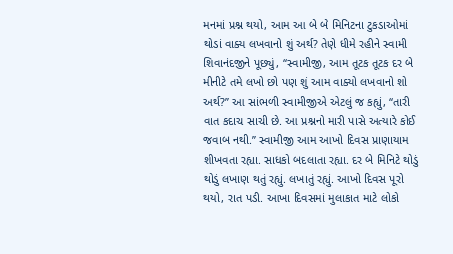મનમાં પ્રશ્ન થયો, આમ આ બે બે મિનિટના ટુકડાઓમાં થોડાં વાક્ય લખવાનો શું અર્થ? તેણે ધીમે રહીને સ્વામી શિવાનંદજીને પૂછ્યું, ‘‘સ્વામીજી, આમ તૂટક તૂટક દર બે મીનીટે તમે લખો છો પણ શું આમ વાક્યો લખવાનો શો અર્થ?’’ આ સાંભળી સ્વામીજીએ એટલું જ કહ્યું, ‘‘તારી વાત કદાચ સાચી છે. આ પ્રશ્નનો મારી પાસે અત્યારે કોઈ જવાબ નથી.’’ સ્વામીજી આમ આખો દિવસ પ્રાણાયામ શીખવતા રહ્યા. સાધકો બદલાતા રહ્યા. દર બે મિનિટે થોડું થોડું લખાણ થતું રહ્યું. લખાતું રહ્યું. આખો દિવસ પૂરો થયો, રાત પડી. આખા દિવસમાં મુલાકાત માટે લોકો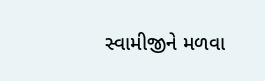સ્વામીજીને મળવા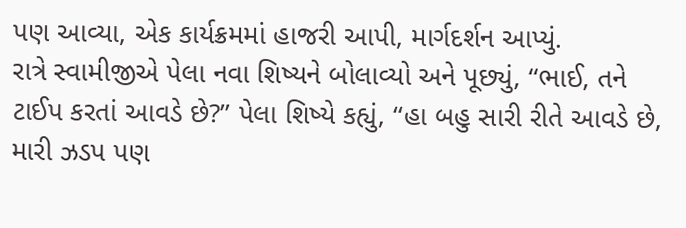પણ આવ્યા, એક કાર્યક્રમમાં હાજરી આપી, માર્ગદર્શન આપ્યું.
રાત્રે સ્વામીજીએ પેલા નવા શિષ્યને બોલાવ્યો અને પૂછ્યું, ‘‘ભાઈ, તને ટાઈપ કરતાં આવડે છે?’’ પેલા શિષ્યે કહ્યું, ‘‘હા બહુ સારી રીતે આવડે છે, મારી ઝડપ પણ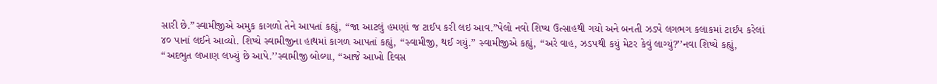સારી છે.’’સ્વામીજીએ અમુક કાગળો તેને આપતાં કહ્યું, ‘‘જા આટલું હમણાં જ ટાઈપ કરી લઇ આવ.’’પેલો નવો શિષ્ય ઉત્સાહથી ગયો અને બનતી ઝડપે લગભગ કલાકમાં ટાઈપ કરેલાં ૪૦ પાનાં લઈને આવ્યો. શિષ્યે સ્વામીજીના હાથમાં કાગળ આપતાં કહ્યું, ‘‘સ્વામીજી, થઈ ગયું.’’ સ્વામીજીએ કહ્યું, ‘‘અરે વાહ, ઝડપથી કયું મેટર કેવું લાગ્યું?’’નવા શિષ્યે કહ્યું, ‘‘અદભુત લખાણ લખ્યું છે આપે.’’સ્વામીજી બોલ્યા, ‘‘આજે આખો દિવસ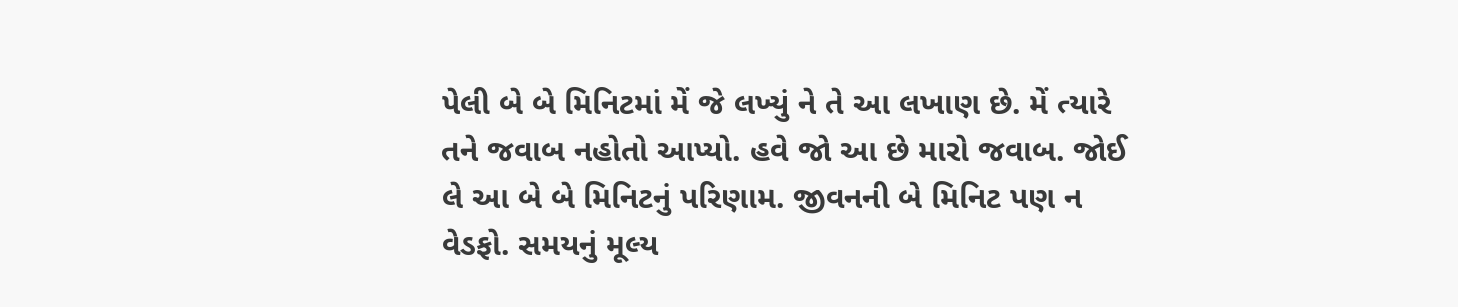પેલી બે બે મિનિટમાં મેં જે લખ્યું ને તે આ લખાણ છે. મેં ત્યારે તને જવાબ નહોતો આપ્યો. હવે જો આ છે મારો જવાબ. જોઈ લે આ બે બે મિનિટનું પરિણામ. જીવનની બે મિનિટ પણ ન વેડફો. સમયનું મૂલ્ય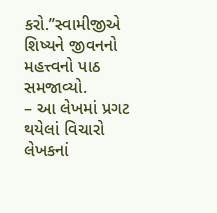કરો.’’સ્વામીજીએ શિષ્યને જીવનનો મહત્ત્વનો પાઠ સમજાવ્યો.
– આ લેખમાં પ્રગટ થયેલાં વિચારો લેખકનાં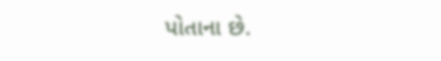પોતાના છે.